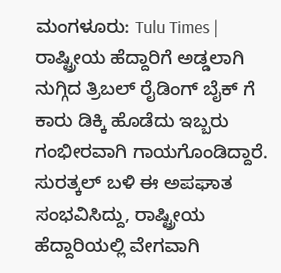ಮಂಗಳೂರು: Tulu Times | ರಾಷ್ಟ್ರೀಯ ಹೆದ್ದಾರಿಗೆ ಅಡ್ಡಲಾಗಿ ನುಗ್ಗಿದ ತ್ರಿಬಲ್ ರೈಡಿಂಗ್ ಬೈಕ್ ಗೆ ಕಾರು ಡಿಕ್ಕಿ ಹೊಡೆದು ಇಬ್ಬರು ಗಂಭೀರವಾಗಿ ಗಾಯಗೊಂಡಿದ್ದಾರೆ.
ಸುರತ್ಕಲ್ ಬಳಿ ಈ ಅಪಘಾತ ಸಂಭವಿಸಿದ್ದು, ರಾಷ್ಟ್ರೀಯ ಹೆದ್ದಾರಿಯಲ್ಲಿ ವೇಗವಾಗಿ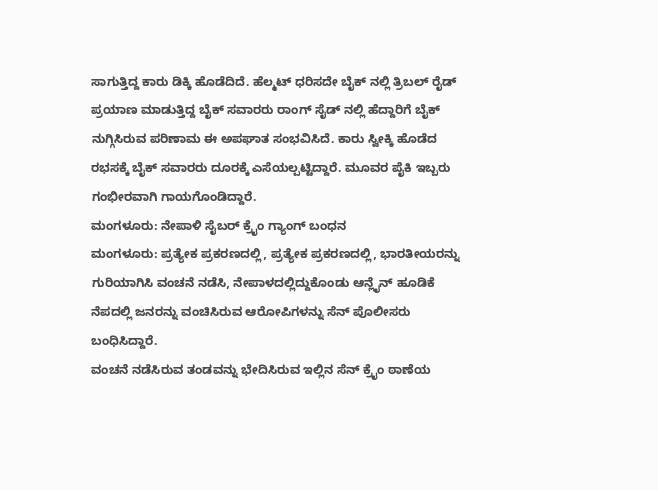ಸಾಗುತ್ತಿದ್ದ ಕಾರು ಡಿಕ್ಕಿ ಹೊಡೆದಿದೆ. ಹೆಲ್ಮಟ್ ಧರಿಸದೇ ಬೈಕ್ ನಲ್ಲಿ ತ್ರಿಬಲ್ ರೈಡ್ ಪ್ರಯಾಣ ಮಾಡುತ್ತಿದ್ದ ಬೈಕ್ ಸವಾರರು ರಾಂಗ್ ಸೈಡ್ ನಲ್ಲಿ ಹೆದ್ದಾರಿಗೆ ಬೈಕ್ ನುಗ್ಗಿಸಿರುವ ಪರಿಣಾಮ ಈ ಅಪಘಾತ ಸಂಭವಿಸಿದೆ. ಕಾರು ಸ್ವೀಕ್ಕಿ ಹೊಡೆದ ರಭಸಕ್ಕೆ ಬೈಕ್ ಸವಾರರು ದೂರಕ್ಕೆ ಎಸೆಯಲ್ಪಟ್ಟಿದ್ದಾರೆ. ಮೂವರ ಪೈಕಿ ಇಬ್ಬರು ಗಂಭೀರವಾಗಿ ಗಾಯಗೊಂಡಿದ್ದಾರೆ.
ಮಂಗಳೂರು: ನೇಪಾಳಿ ಸೈಬರ್ ಕ್ರೈಂ ಗ್ಯಾಂಗ್ ಬಂಧನ
ಮಂಗಳೂರು: ಪ್ರತ್ಯೇಕ ಪ್ರಕರಣದಲ್ಲಿ, ಪ್ರತ್ಯೇಕ ಪ್ರಕರಣದಲ್ಲಿ, ಭಾರತೀಯರನ್ನು ಗುರಿಯಾಗಿಸಿ ವಂಚನೆ ನಡೆಸಿ, ನೇಪಾಳದಲ್ಲಿದ್ದುಕೊಂಡು ಆನ್ಲೈನ್ ಹೂಡಿಕೆ ನೆಪದಲ್ಲಿ ಜನರನ್ನು ವಂಚಿಸಿರುವ ಆರೋಪಿಗಳನ್ನು ಸೆನ್ ಪೊಲೀಸರು ಬಂಧಿಸಿದ್ದಾರೆ.
ವಂಚನೆ ನಡೆಸಿರುವ ತಂಡವನ್ನು ಭೇದಿಸಿರುವ ಇಲ್ಲಿನ ಸೆನ್ ಕ್ರೈಂ ಠಾಣೆಯ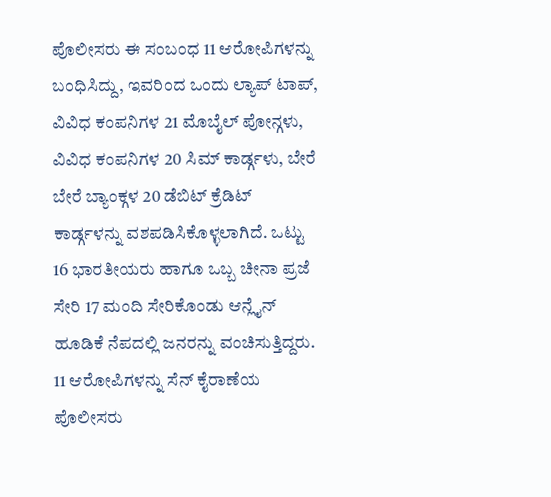ಪೊಲೀಸರು ಈ ಸಂಬಂಧ 11 ಆರೋಪಿಗಳನ್ನು ಬಂಧಿಸಿದ್ದು, ಇವರಿಂದ ಒಂದು ಲ್ಯಾಪ್ ಟಾಪ್, ವಿವಿಧ ಕಂಪನಿಗಳ 21 ಮೊಬೈಲ್ ಪೋನ್ಗಳು, ವಿವಿಧ ಕಂಪನಿಗಳ 20 ಸಿಮ್ ಕಾರ್ಡ್ಗಳು, ಬೇರೆ ಬೇರೆ ಬ್ಯಾಂಕ್ಗಳ 20 ಡೆಬಿಟ್ ಕ್ರೆಡಿಟ್ ಕಾರ್ಡ್ಗಳನ್ನು ವಶಪಡಿಸಿಕೊಳ್ಳಲಾಗಿದೆ. ಒಟ್ಟು 16 ಭಾರತೀಯರು ಹಾಗೂ ಒಬ್ಬ ಚೀನಾ ಪ್ರಜೆ ಸೇರಿ 17 ಮಂದಿ ಸೇರಿಕೊಂಡು ಆನ್ಲೈನ್ ಹೂಡಿಕೆ ನೆಪದಲ್ಲಿ ಜನರನ್ನು ವಂಚಿಸುತ್ತಿದ್ದರು. 11 ಆರೋಪಿಗಳನ್ನು ಸೆನ್ ಕೈರಾಣೆಯ ಪೊಲೀಸರು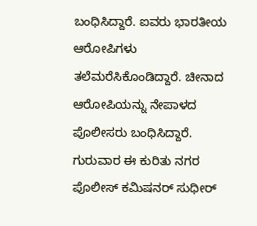ಬಂಧಿಸಿದ್ದಾರೆ. ಐವರು ಭಾರತೀಯ ಆರೋಪಿಗಳು ತಲೆಮರೆಸಿಕೊಂಡಿದ್ದಾರೆ. ಚೀನಾದ ಆರೋಪಿಯನ್ನು ನೇಪಾಳದ ಪೊಲೀಸರು ಬಂಧಿಸಿದ್ದಾರೆ. ಗುರುವಾರ ಈ ಕುರಿತು ನಗರ ಪೊಲೀಸ್ ಕಮಿಷನರ್ ಸುಧೀರ್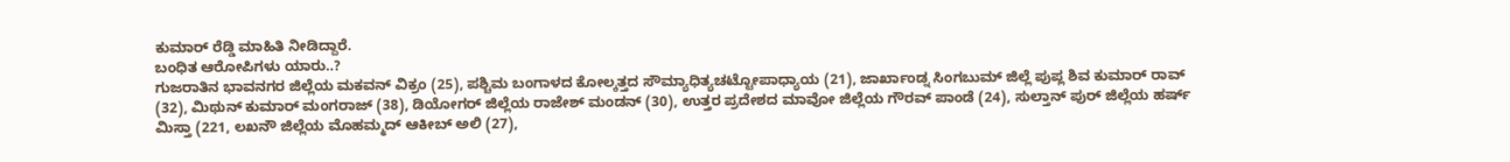ಕುಮಾರ್ ರೆಡ್ಡಿ ಮಾಹಿತಿ ನೀಡಿದ್ದಾರೆ.
ಬಂಧಿತ ಆರೋಪಿಗಳು ಯಾರು..?
ಗುಜರಾತಿನ ಭಾವನಗರ ಜಿಲ್ಲೆಯ ಮಕವನ್ ವಿಕ್ರಂ (25), ಪಶ್ಚಿಮ ಬಂಗಾಳದ ಕೋಲ್ಕತ್ತದ ಸೌಮ್ಯಾಧಿತ್ಯಚಟ್ಟೋಪಾಧ್ಯಾಯ (21), ಜಾರ್ಖಾಂಡ್ನ ಸಿಂಗಬುಮ್ ಜಿಲ್ಲೆ ಪುಪ್ಲ ಶಿವ ಕುಮಾರ್ ರಾವ್ (32), ಮಿಥುನ್ ಕುಮಾರ್ ಮಂಗರಾಜ್ (38), ಡಿಯೋಗರ್ ಜಿಲ್ಲೆಯ ರಾಜೇಶ್ ಮಂಡನ್ (30), ಉತ್ತರ ಪ್ರದೇಶದ ಮಾವೋ ಜಿಲ್ಲೆಯ ಗೌರವ್ ಪಾಂಡೆ (24), ಸುಲ್ತಾನ್ ಪುರ್ ಜಿಲ್ಲೆಯ ಹರ್ಷ್ ಮಿಸ್ತಾ (221, ಲಖನೌ ಜಿಲ್ಲೆಯ ಮೊಹಮ್ಮದ್ ಆಕೀಬ್ ಅಲಿ (27),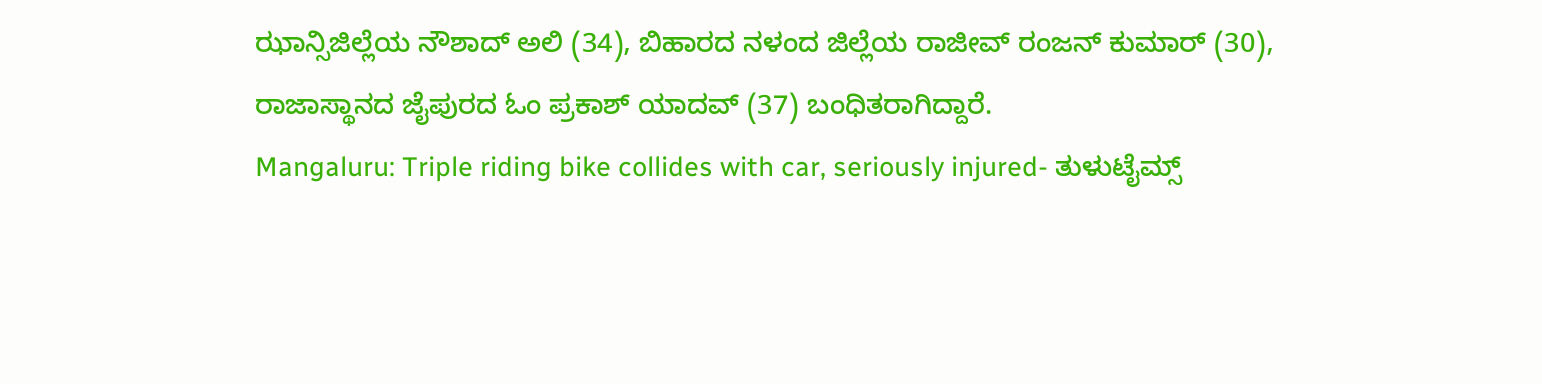ಝಾನ್ಸಿಜಿಲ್ಲೆಯ ನೌಶಾದ್ ಅಲಿ (34), ಬಿಹಾರದ ನಳಂದ ಜಿಲ್ಲೆಯ ರಾಜೀವ್ ರಂಜನ್ ಕುಮಾರ್ (30), ರಾಜಾಸ್ಥಾನದ ಜೈಪುರದ ಓಂ ಪ್ರಕಾಶ್ ಯಾದವ್ (37) ಬಂಧಿತರಾಗಿದ್ದಾರೆ.
Mangaluru: Triple riding bike collides with car, seriously injured- ತುಳುಟೈಮ್ಸ್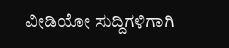ವೀಡಿಯೋ ಸುದ್ದಿಗಳಿಗಾಗಿ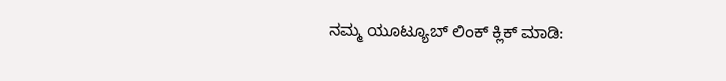ನಮ್ಮ ಯೂಟ್ಯೂಬ್ ಲಿಂಕ್ ಕ್ಲಿಕ್ ಮಾಡಿ: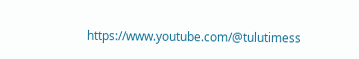https://www.youtube.com/@tulutimess